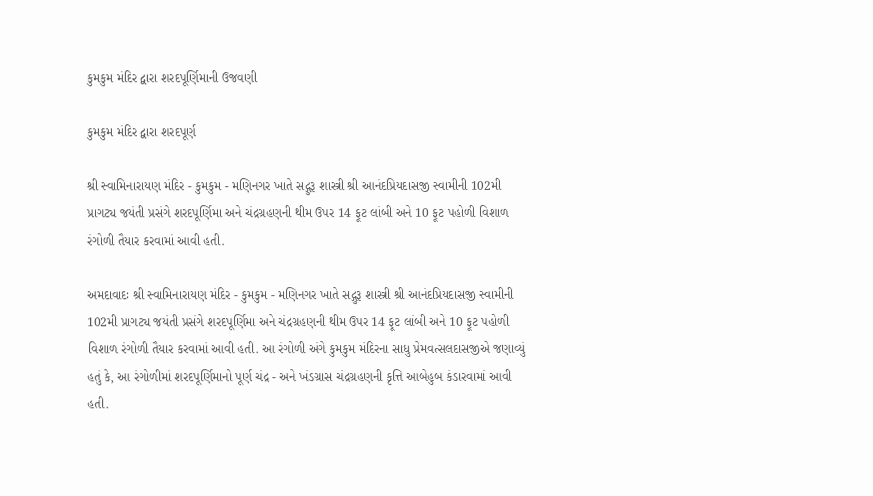કુમકુમ મંદિર દ્વારા શરદપૂર્ણિમાની ઉજવણી

કુમકુમ મંદિર દ્વારા શરદપૂર્ણ

શ્રી સ્વામિનારાયણ મંદિર - કુમકુમ - મણિનગર ખાતે સદ્ગુરૂ શાસ્ત્રી શ્રી આનંદપ્રિયદાસજી સ્વામીની 102મી પ્રાગટ્ય જયંતી પ્રસંગે શરદપૂર્ણિમા અને ચંદ્રગ્રહણની થીમ ઉપર 14 ફૂટ લાંબી અને 10 ફૂટ પહોળી વિશાળ રંગોળી તૈયાર કરવામાં આવી હતી.

અમદાવાદઃ શ્રી સ્વામિનારાયણ મંદિર - કુમકુમ - મણિનગર ખાતે સદ્ગુરૂ શાસ્ત્રી શ્રી આનંદપ્રિયદાસજી સ્વામીની 102મી પ્રાગટ્ય જયંતી પ્રસંગે શરદપૂર્ણિમા અને ચંદ્રગ્રહણની થીમ ઉપર 14 ફૂટ લાંબી અને 10 ફૂટ પહોળી વિશાળ રંગોળી તૈયાર કરવામાં આવી હતી. આ રંગોળી અંગે કુમકુમ મંદિરના સાધુ પ્રેમવત્સલદાસજીએ જણાવ્યું હતું કે, આ રંગોળીમાં શરદપૂર્ણિમાનો પૂર્ણ ચંદ્ર - અને ખંડગ્રાસ ચંદ્રગ્રહણની કૃત્તિ આબેહુબ કંડારવામાં આવી હતી.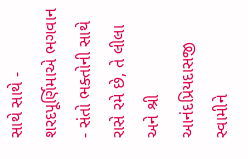સાથે સાથે - શરદપૂર્ણિમાએ ભગવાન - સંતો ભક્તોની સાથે રાસે રમે છે, તે લીલા અને શ્રી આનંદપ્રિયદાસજી સ્વામીને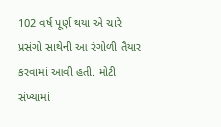102 વર્ષ પૂર્ણ થયા એ ચારે પ્રસંગો સાથેની આ રંગોળી તૈયાર કરવામાં આવી હતી. મોટી સંખ્યામાં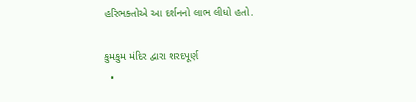હરિભક્તોએ આ દર્શનનો લાભ લીધો હતો.

કુમકુમ મંદિર દ્વારા શરદપૂર્ણ
  •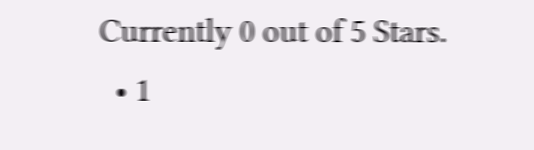Currently 0 out of 5 Stars.
  • 1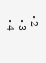• 2
  • 3
  • 4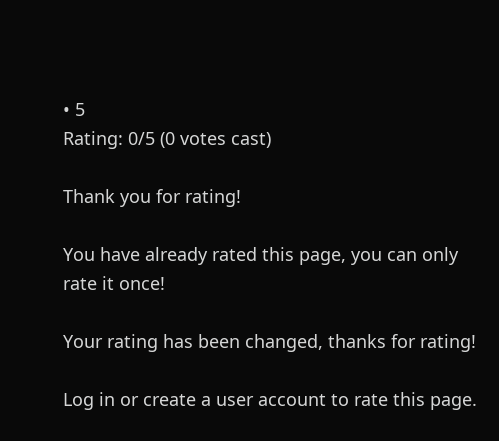• 5
Rating: 0/5 (0 votes cast)

Thank you for rating!

You have already rated this page, you can only rate it once!

Your rating has been changed, thanks for rating!

Log in or create a user account to rate this page.